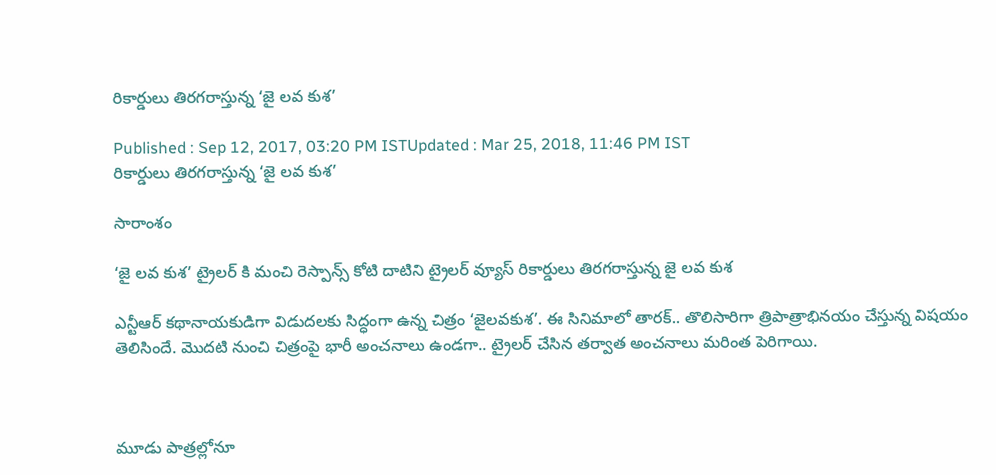రికార్డులు తిరగరాస్తున్న ‘జై లవ కుశ’

Published : Sep 12, 2017, 03:20 PM ISTUpdated : Mar 25, 2018, 11:46 PM IST
రికార్డులు తిరగరాస్తున్న ‘జై లవ కుశ’

సారాంశం

‘జై లవ కుశ’ ట్రైలర్ కి మంచి రెస్పాన్స్ కోటి దాటిని ట్రైలర్ వ్యూస్ రికార్డులు తిరగరాస్తున్న జై లవ కుశ

ఎన్టీఆర్ కథానాయకుడిగా విడుదలకు సిద్ధంగా ఉన్న చిత్రం ‘జైలవకుశ’. ఈ సినిమాలో తారక్.. తొలిసారిగా త్రిపాత్రాభినయం చేస్తున్న విషయం తెలిసిందే. మొదటి నుంచి చిత్రంపై భారీ అంచనాలు ఉండగా.. ట్రైలర్ చేసిన తర్వాత అంచనాలు మరింత పెరిగాయి.



మూడు పాత్రల్లోనూ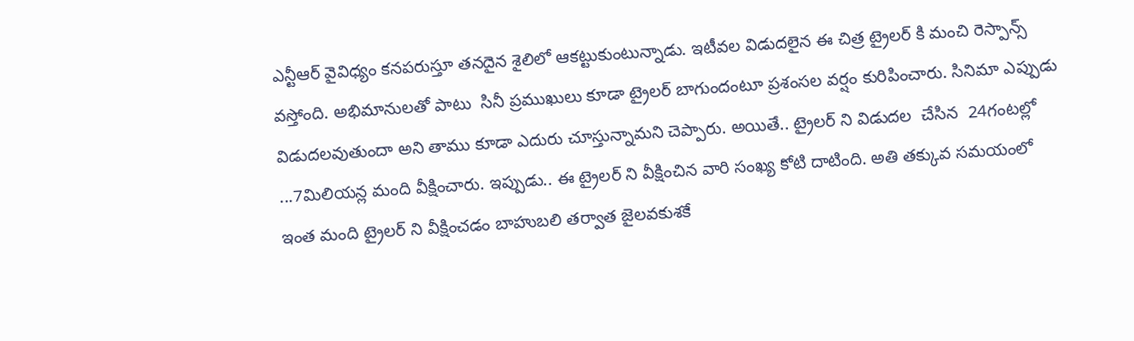ఎన్టీఆర్ వైవిధ్యం కనపరుస్తూ తనదైన శైలిలో ఆకట్టుకుంటున్నాడు. ఇటీవల విడుదలైన ఈ చిత్ర ట్రైలర్ కి మంచి రెస్పాన్స్ వస్తోంది. అభిమానులతో పాటు  సినీ ప్రముఖులు కూడా ట్రైలర్ బాగుందంటూ ప్రశంసల వర్షం కురిపించారు. సినిమా ఎప్పుడు విడుదలవుతుందా అని తాము కూడా ఎదురు చూస్తున్నామని చెప్పారు. అయితే.. ట్రైలర్ ని విడుదల  చేసిన  24గంటల్లో ...7మిలియన్ల మంది వీక్షించారు. ఇప్పుడు.. ఈ ట్రైలర్ ని వీక్షించిన వారి సంఖ్య కోటి దాటింది. అతి తక్కువ సమయంలో ఇంత మంది ట్రైలర్ ని వీక్షించడం బాహుబలి తర్వాత జైలవకుశకే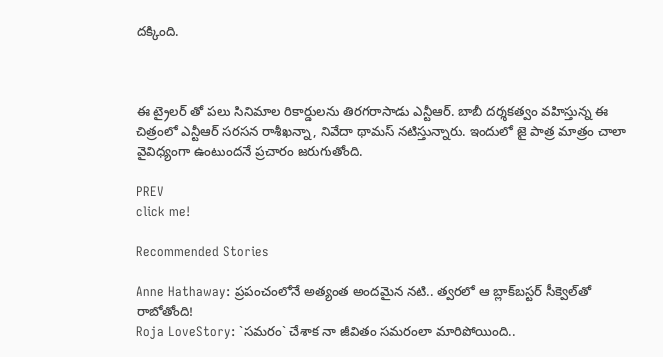దక్కింది.



ఈ ట్రైలర్ తో పలు సినిమాల రికార్డులను తిరగరాసాడు ఎన్టీఆర్. బాబీ దర్శకత్వం వహిస్తున్న ఈ చిత్రంలో ఎన్టీఆర్ సరసన రాశీఖన్నా, నివేదా థామస్ నటిస్తున్నారు. ఇందులో జై పాత్ర మాత్రం చాలా వైవిధ్యంగా ఉంటుందనే ప్రచారం జరుగుతోంది.

PREV
click me!

Recommended Stories

Anne Hathaway: ప్రపంచంలోనే అత్యంత అందమైన నటి.. త్వరలో ఆ బ్లాక్‌బస్టర్ సీక్వెల్‌తో రాబోతోంది!
Roja LoveStory: `సమరం` చేశాక నా జీవితం సమరంలా మారిపోయింది..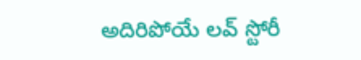అదిరిపోయే లవ్ స్టోరీ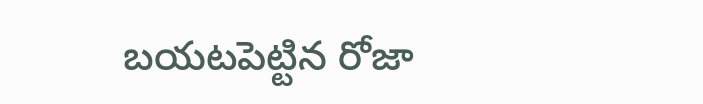బయటపెట్టిన రోజా